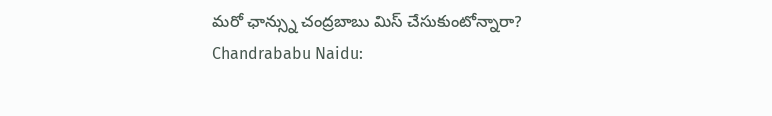మరో ఛాన్స్ను చంద్రబాబు మిస్ చేసుకుంటోన్నారా?
Chandrababu Naidu: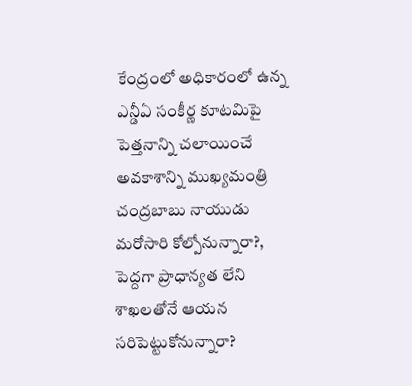కేంద్రంలో అధికారంలో ఉన్న ఎన్డీఏ సంకీర్ణ కూటమిపై పెత్తనాన్ని చలాయించే అవకాశాన్ని ముఖ్యమంత్రి చంద్రబాబు నాయుడు మరోసారి కోల్పోనున్నారా?, పెద్దగా ప్రాధాన్యత లేని శాఖలతోనే ఆయన సరిపెట్టుకోనున్నారా?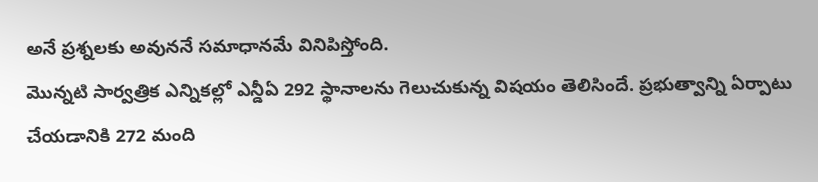అనే ప్రశ్నలకు అవుననే సమాధానమే వినిపిస్తోంది.
మొన్నటి సార్వత్రిక ఎన్నికల్లో ఎన్డీఏ 292 స్థానాలను గెలుచుకున్న విషయం తెలిసిందే. ప్రభుత్వాన్ని ఏర్పాటు చేయడానికి 272 మంది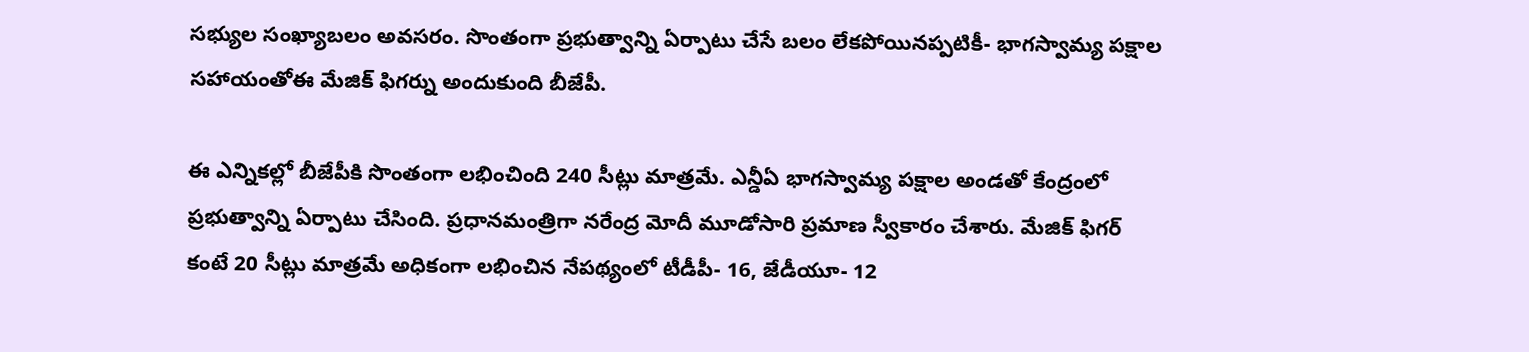సభ్యుల సంఖ్యాబలం అవసరం. సొంతంగా ప్రభుత్వాన్ని ఏర్పాటు చేసే బలం లేకపోయినప్పటికీ- భాగస్వామ్య పక్షాల సహాయంతోఈ మేజిక్ ఫిగర్ను అందుకుంది బీజేపీ.

ఈ ఎన్నికల్లో బీజేపీకి సొంతంగా లభించింది 240 సీట్లు మాత్రమే. ఎన్డీఏ భాగస్వామ్య పక్షాల అండతో కేంద్రంలో ప్రభుత్వాన్ని ఏర్పాటు చేసింది. ప్రధానమంత్రిగా నరేంద్ర మోదీ మూడోసారి ప్రమాణ స్వీకారం చేశారు. మేజిక్ ఫిగర్ కంటే 20 సీట్లు మాత్రమే అధికంగా లభించిన నేపథ్యంలో టీడీపీ- 16, జేడీయూ- 12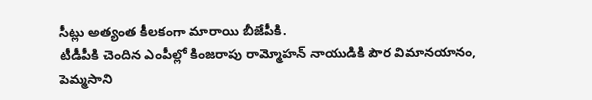సీట్లు అత్యంత కీలకంగా మారాయి బీజేపీకి.
టీడీపీకి చెందిన ఎంపీల్లో కింజరాపు రామ్మోహన్ నాయుడికి పౌర విమానయానం, పెమ్మసాని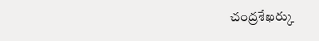చంద్రశేఖర్కు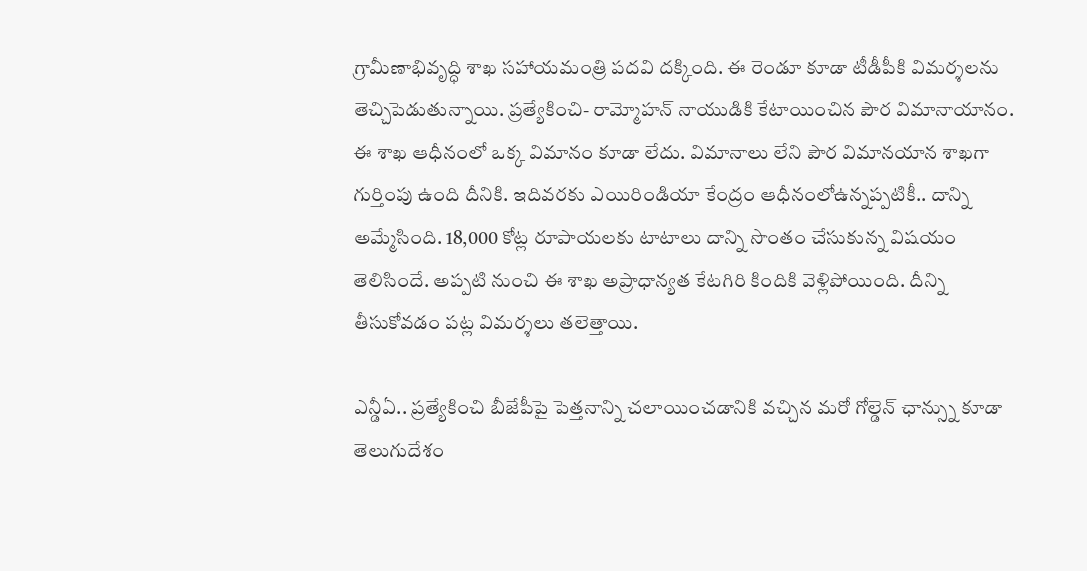గ్రామీణాభివృద్ధి శాఖ సహాయమంత్రి పదవి దక్కింది. ఈ రెండూ కూడా టీడీపీకి విమర్శలను తెచ్చిపెడుతున్నాయి. ప్రత్యేకించి- రామ్మోహన్ నాయుడికి కేటాయించిన పౌర విమానాయానం.
ఈ శాఖ ఆధీనంలో ఒక్క విమానం కూడా లేదు. విమానాలు లేని పౌర విమానయాన శాఖగా గుర్తింపు ఉంది దీనికి. ఇదివరకు ఎయిరిండియా కేంద్రం ఆధీనంలోఉన్నప్పటికీ.. దాన్ని అమ్మేసింది. 18,000 కోట్ల రూపాయలకు టాటాలు దాన్ని సొంతం చేసుకున్న విషయం తెలిసిందే. అప్పటి నుంచి ఈ శాఖ అప్రాధాన్యత కేటగిరి కిందికి వెళ్లిపోయింది. దీన్ని తీసుకోవడం పట్ల విమర్శలు తలెత్తాయి.

ఎన్డీఏ.. ప్రత్యేకించి బీజేపీపై పెత్తనాన్ని చలాయించడానికి వచ్చిన మరో గోల్డెన్ ఛాన్స్ను కూడా తెలుగుదేశం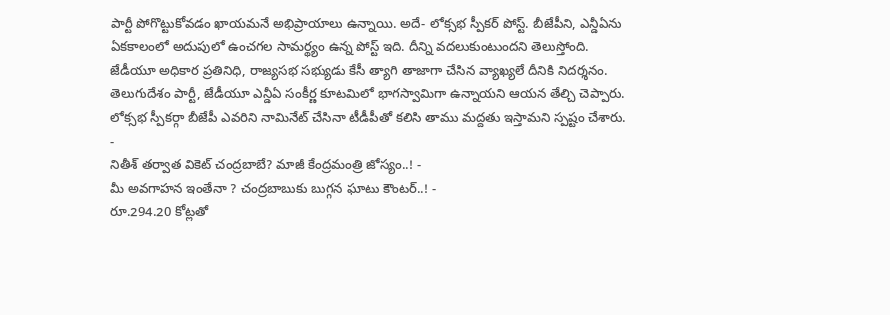పార్టీ పోగొట్టుకోవడం ఖాయమనే అభిప్రాయాలు ఉన్నాయి. అదే- లోక్సభ స్పీకర్ పోస్ట్. బీజేపీని, ఎన్డీఏను ఏకకాలంలో అదుపులో ఉంచగల సామర్థ్యం ఉన్న పోస్ట్ ఇది. దీన్ని వదలుకుంటుందని తెలుస్తోంది.
జేడీయూ అధికార ప్రతినిధి, రాజ్యసభ సభ్యుడు కేసీ త్యాగి తాజాగా చేసిన వ్యాఖ్యలే దీనికి నిదర్శనం. తెలుగుదేశం పార్టీ, జేడీయూ ఎన్డీఏ సంకీర్ణ కూటమిలో భాగస్వామిగా ఉన్నాయని ఆయన తేల్చి చెప్పారు. లోక్సభ స్పీకర్గా బీజేపీ ఎవరిని నామినేట్ చేసినా టీడీపీతో కలిసి తాము మద్దతు ఇస్తామని స్పష్టం చేశారు.
-
నితీశ్ తర్వాత వికెట్ చంద్రబాబే? మాజీ కేంద్రమంత్రి జోస్యం..! -
మీ అవగాహన ఇంతేనా ? చంద్రబాబుకు బుగ్గన ఘాటు కౌంటర్..! -
రూ.294.20 కోట్లతో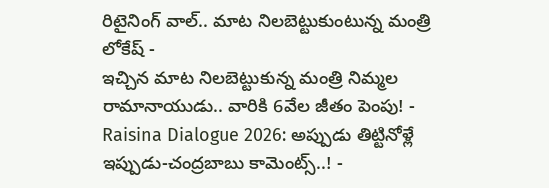రిటైనింగ్ వాల్.. మాట నిలబెట్టుకుంటున్న మంత్రి లోకేష్ -
ఇచ్చిన మాట నిలబెట్టుకున్న మంత్రి నిమ్మల రామానాయుడు.. వారికి 6వేల జీతం పెంపు! -
Raisina Dialogue 2026: అప్పుడు తిట్టినోళ్లే ఇప్పుడు-చంద్రబాబు కామెంట్స్..! -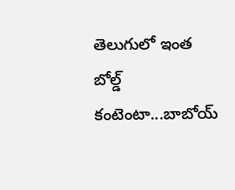తెలుగులో ఇంత బోల్డ్ కంటెంటా...బాబోయ్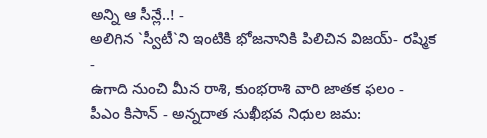అన్ని ఆ సీన్లే..! -
అలిగిన `స్వీటీ`ని ఇంటికి భోజనానికి పిలిచిన విజయ్- రష్మిక -
ఉగాది నుంచి మీన రాశి, కుంభరాశి వారి జాతక ఫలం -
పీఎం కిసాన్ - అన్నదాత సుఖీభవ నిధుల జమ: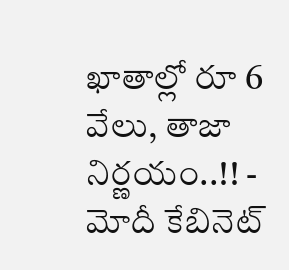ఖాతాల్లో రూ 6 వేలు, తాజా నిర్ణయం..!! -
మోదీ కేబినెట్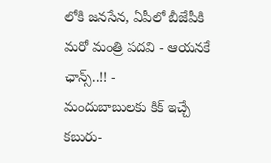లోకి జనసేన, ఏపీలో బీజేపీకి మరో మంత్రి పదవి - ఆయనకే ఛాన్స్..!! -
మందుబాబులకు కిక్ ఇచ్చే కబురు-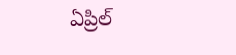ఏప్రిల్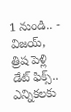1 నుండి.. -
విజయ్, త్రిష పెళ్లి డేట్ ఫిక్స్.. ఎన్నికలకు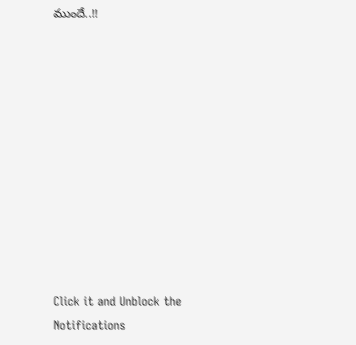ముందే..!!











Click it and Unblock the Notifications